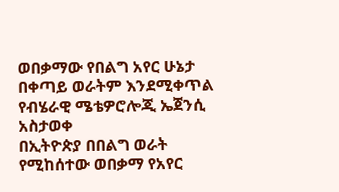ወበቃማው የበልግ አየር ሁኔታ በቀጣይ ወራትም እንደሚቀጥል የብሄራዊ ሜቴዎሮሎጂ ኤጀንሲ አስታወቀ
በኢትዮጵያ በበልግ ወራት የሚከሰተው ወበቃማ የአየር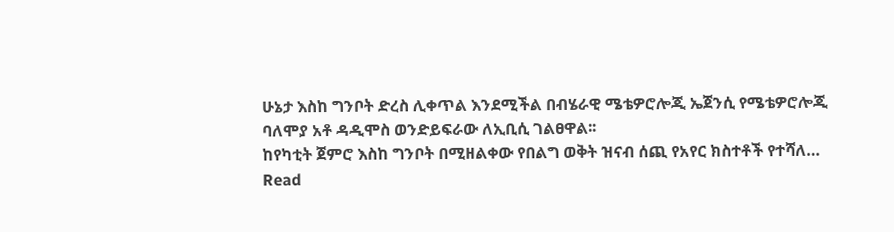ሁኔታ እስከ ግንቦት ድረስ ሊቀጥል እንደሚችል በብሄራዊ ሜቴዎሮሎጂ ኤጀንሲ የሜቴዎሮሎጂ ባለሞያ አቶ ዳዲሞስ ወንድይፍራው ለኢቢሲ ገልፀዋል፡፡
ከየካቲት ጀምሮ እስከ ግንቦት በሚዘልቀው የበልግ ወቅት ዝናብ ሰጪ የአየር ክስተቶች የተሻለ…
Read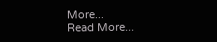More...
Read More...